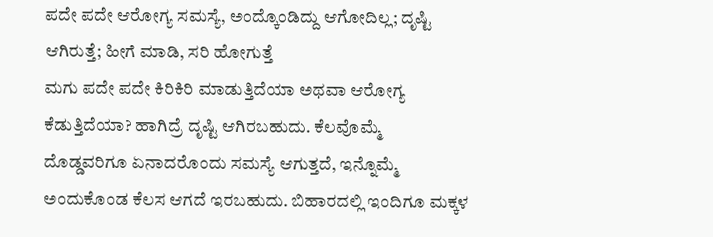ಪದೇ ಪದೇ ಆರೋಗ್ಯ ಸಮಸ್ಯೆ, ಅಂದ್ಕೊಂಡಿದ್ದು ಆಗೋದಿಲ್ಲ; ದೃಷ್ಟಿ ಆಗಿರುತ್ತೆ; ಹೀಗೆ ಮಾಡಿ, ಸರಿ ಹೋಗುತ್ತೆ
ಮಗು ಪದೇ ಪದೇ ಕಿರಿಕಿರಿ ಮಾಡುತ್ತಿದೆಯಾ ಅಥವಾ ಆರೋಗ್ಯ ಕೆಡುತ್ತಿದೆಯಾ? ಹಾಗಿದ್ರೆ ದೃಷ್ಟಿ ಆಗಿರಬಹುದು. ಕೆಲವೊಮ್ಮೆ ದೊಡ್ಡವರಿಗೂ ಏನಾದರೊಂದು ಸಮಸ್ಯೆ ಆಗುತ್ತದೆ, ಇನ್ನೊಮ್ಮೆ ಅಂದುಕೊಂಡ ಕೆಲಸ ಆಗದೆ ಇರಬಹುದು. ಬಿಹಾರದಲ್ಲಿ ಇಂದಿಗೂ ಮಕ್ಕಳ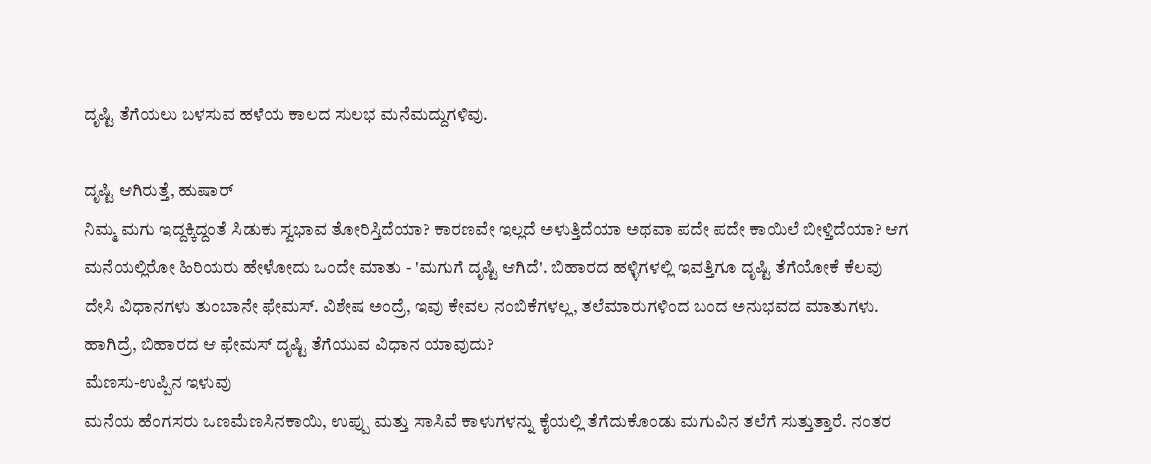ದೃಷ್ಟಿ ತೆಗೆಯಲು ಬಳಸುವ ಹಳೆಯ ಕಾಲದ ಸುಲಭ ಮನೆಮದ್ದುಗಳಿವು.

ದೃಷ್ಟಿ ಆಗಿರುತ್ತೆ, ಹುಷಾರ್
ನಿಮ್ಮ ಮಗು ಇದ್ದಕ್ಕಿದ್ದಂತೆ ಸಿಡುಕು ಸ್ವಭಾವ ತೋರಿಸ್ತಿದೆಯಾ? ಕಾರಣವೇ ಇಲ್ಲದೆ ಅಳುತ್ತಿದೆಯಾ ಅಥವಾ ಪದೇ ಪದೇ ಕಾಯಿಲೆ ಬೀಳ್ತಿದೆಯಾ? ಆಗ ಮನೆಯಲ್ಲಿರೋ ಹಿರಿಯರು ಹೇಳೋದು ಒಂದೇ ಮಾತು - 'ಮಗುಗೆ ದೃಷ್ಟಿ ಆಗಿದೆ'. ಬಿಹಾರದ ಹಳ್ಳಿಗಳಲ್ಲಿ ಇವತ್ತಿಗೂ ದೃಷ್ಟಿ ತೆಗೆಯೋಕೆ ಕೆಲವು ದೇಸಿ ವಿಧಾನಗಳು ತುಂಬಾನೇ ಫೇಮಸ್. ವಿಶೇಷ ಅಂದ್ರೆ, ಇವು ಕೇವಲ ನಂಬಿಕೆಗಳಲ್ಲ, ತಲೆಮಾರುಗಳಿಂದ ಬಂದ ಅನುಭವದ ಮಾತುಗಳು. ಹಾಗಿದ್ರೆ, ಬಿಹಾರದ ಆ ಫೇಮಸ್ ದೃಷ್ಟಿ ತೆಗೆಯುವ ವಿಧಾನ ಯಾವುದು?
ಮೆಣಸು-ಉಪ್ಪಿನ ಇಳುವು
ಮನೆಯ ಹೆಂಗಸರು ಒಣಮೆಣಸಿನಕಾಯಿ, ಉಪ್ಪು ಮತ್ತು ಸಾಸಿವೆ ಕಾಳುಗಳನ್ನು ಕೈಯಲ್ಲಿ ತೆಗೆದುಕೊಂಡು ಮಗುವಿನ ತಲೆಗೆ ಸುತ್ತುತ್ತಾರೆ. ನಂತರ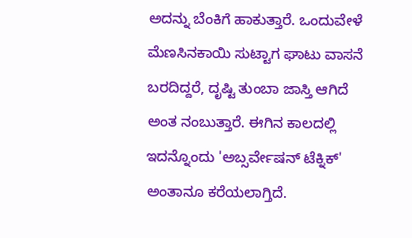ಅದನ್ನು ಬೆಂಕಿಗೆ ಹಾಕುತ್ತಾರೆ. ಒಂದುವೇಳೆ ಮೆಣಸಿನಕಾಯಿ ಸುಟ್ಟಾಗ ಘಾಟು ವಾಸನೆ ಬರದಿದ್ದರೆ, ದೃಷ್ಟಿ ತುಂಬಾ ಜಾಸ್ತಿ ಆಗಿದೆ ಅಂತ ನಂಬುತ್ತಾರೆ. ಈಗಿನ ಕಾಲದಲ್ಲಿ ಇದನ್ನೊಂದು 'ಅಬ್ಸರ್ವೇಷನ್ ಟೆಕ್ನಿಕ್' ಅಂತಾನೂ ಕರೆಯಲಾಗ್ತಿದೆ.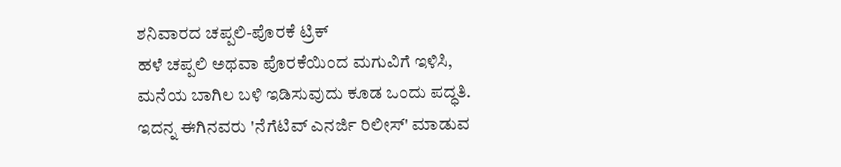ಶನಿವಾರದ ಚಪ್ಪಲಿ-ಪೊರಕೆ ಟ್ರಿಕ್
ಹಳೆ ಚಪ್ಪಲಿ ಅಥವಾ ಪೊರಕೆಯಿಂದ ಮಗುವಿಗೆ ಇಳಿಸಿ, ಮನೆಯ ಬಾಗಿಲ ಬಳಿ ಇಡಿಸುವುದು ಕೂಡ ಒಂದು ಪದ್ಧತಿ. ಇದನ್ನ ಈಗಿನವರು 'ನೆಗೆಟಿವ್ ಎನರ್ಜಿ ರಿಲೀಸ್' ಮಾಡುವ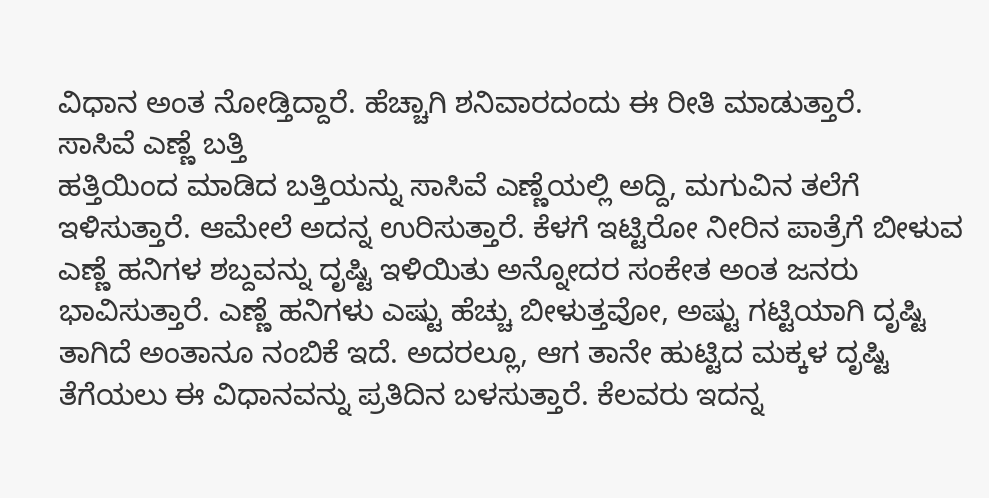ವಿಧಾನ ಅಂತ ನೋಡ್ತಿದ್ದಾರೆ. ಹೆಚ್ಚಾಗಿ ಶನಿವಾರದಂದು ಈ ರೀತಿ ಮಾಡುತ್ತಾರೆ.
ಸಾಸಿವೆ ಎಣ್ಣೆ ಬತ್ತಿ
ಹತ್ತಿಯಿಂದ ಮಾಡಿದ ಬತ್ತಿಯನ್ನು ಸಾಸಿವೆ ಎಣ್ಣೆಯಲ್ಲಿ ಅದ್ದಿ, ಮಗುವಿನ ತಲೆಗೆ ಇಳಿಸುತ್ತಾರೆ. ಆಮೇಲೆ ಅದನ್ನ ಉರಿಸುತ್ತಾರೆ. ಕೆಳಗೆ ಇಟ್ಟಿರೋ ನೀರಿನ ಪಾತ್ರೆಗೆ ಬೀಳುವ ಎಣ್ಣೆ ಹನಿಗಳ ಶಬ್ದವನ್ನು ದೃಷ್ಟಿ ಇಳಿಯಿತು ಅನ್ನೋದರ ಸಂಕೇತ ಅಂತ ಜನರು ಭಾವಿಸುತ್ತಾರೆ. ಎಣ್ಣೆ ಹನಿಗಳು ಎಷ್ಟು ಹೆಚ್ಚು ಬೀಳುತ್ತವೋ, ಅಷ್ಟು ಗಟ್ಟಿಯಾಗಿ ದೃಷ್ಟಿ ತಾಗಿದೆ ಅಂತಾನೂ ನಂಬಿಕೆ ಇದೆ. ಅದರಲ್ಲೂ, ಆಗ ತಾನೇ ಹುಟ್ಟಿದ ಮಕ್ಕಳ ದೃಷ್ಟಿ ತೆಗೆಯಲು ಈ ವಿಧಾನವನ್ನು ಪ್ರತಿದಿನ ಬಳಸುತ್ತಾರೆ. ಕೆಲವರು ಇದನ್ನ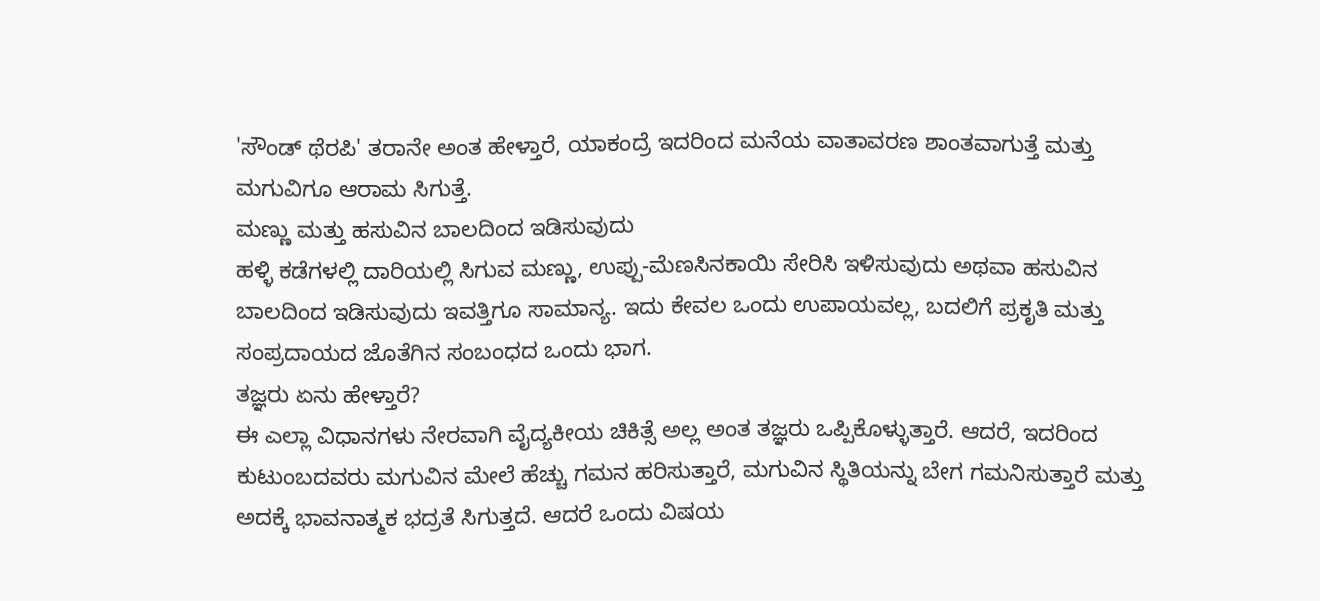'ಸೌಂಡ್ ಥೆರಪಿ' ತರಾನೇ ಅಂತ ಹೇಳ್ತಾರೆ, ಯಾಕಂದ್ರೆ ಇದರಿಂದ ಮನೆಯ ವಾತಾವರಣ ಶಾಂತವಾಗುತ್ತೆ ಮತ್ತು ಮಗುವಿಗೂ ಆರಾಮ ಸಿಗುತ್ತೆ.
ಮಣ್ಣು ಮತ್ತು ಹಸುವಿನ ಬಾಲದಿಂದ ಇಡಿಸುವುದು
ಹಳ್ಳಿ ಕಡೆಗಳಲ್ಲಿ ದಾರಿಯಲ್ಲಿ ಸಿಗುವ ಮಣ್ಣು, ಉಪ್ಪು-ಮೆಣಸಿನಕಾಯಿ ಸೇರಿಸಿ ಇಳಿಸುವುದು ಅಥವಾ ಹಸುವಿನ ಬಾಲದಿಂದ ಇಡಿಸುವುದು ಇವತ್ತಿಗೂ ಸಾಮಾನ್ಯ. ಇದು ಕೇವಲ ಒಂದು ಉಪಾಯವಲ್ಲ, ಬದಲಿಗೆ ಪ್ರಕೃತಿ ಮತ್ತು ಸಂಪ್ರದಾಯದ ಜೊತೆಗಿನ ಸಂಬಂಧದ ಒಂದು ಭಾಗ.
ತಜ್ಞರು ಏನು ಹೇಳ್ತಾರೆ?
ಈ ಎಲ್ಲಾ ವಿಧಾನಗಳು ನೇರವಾಗಿ ವೈದ್ಯಕೀಯ ಚಿಕಿತ್ಸೆ ಅಲ್ಲ ಅಂತ ತಜ್ಞರು ಒಪ್ಪಿಕೊಳ್ಳುತ್ತಾರೆ. ಆದರೆ, ಇದರಿಂದ ಕುಟುಂಬದವರು ಮಗುವಿನ ಮೇಲೆ ಹೆಚ್ಚು ಗಮನ ಹರಿಸುತ್ತಾರೆ, ಮಗುವಿನ ಸ್ಥಿತಿಯನ್ನು ಬೇಗ ಗಮನಿಸುತ್ತಾರೆ ಮತ್ತು ಅದಕ್ಕೆ ಭಾವನಾತ್ಮಕ ಭದ್ರತೆ ಸಿಗುತ್ತದೆ. ಆದರೆ ಒಂದು ವಿಷಯ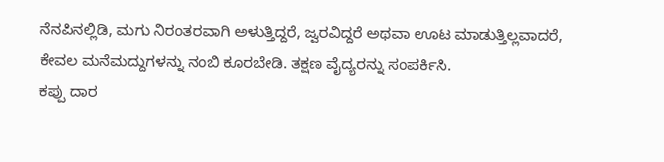ನೆನಪಿನಲ್ಲಿಡಿ, ಮಗು ನಿರಂತರವಾಗಿ ಅಳುತ್ತಿದ್ದರೆ, ಜ್ವರವಿದ್ದರೆ ಅಥವಾ ಊಟ ಮಾಡುತ್ತಿಲ್ಲವಾದರೆ, ಕೇವಲ ಮನೆಮದ್ದುಗಳನ್ನು ನಂಬಿ ಕೂರಬೇಡಿ. ತಕ್ಷಣ ವೈದ್ಯರನ್ನು ಸಂಪರ್ಕಿಸಿ.
ಕಪ್ಪು ದಾರ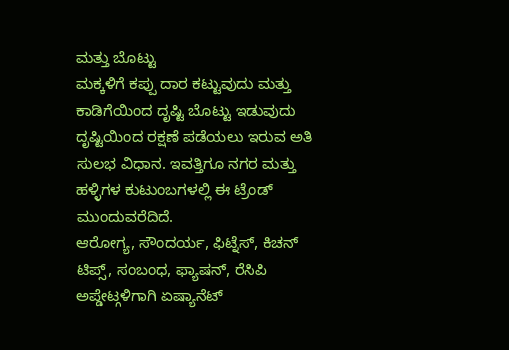ಮತ್ತು ಬೊಟ್ಟು
ಮಕ್ಕಳಿಗೆ ಕಪ್ಪು ದಾರ ಕಟ್ಟುವುದು ಮತ್ತು ಕಾಡಿಗೆಯಿಂದ ದೃಷ್ಟಿ ಬೊಟ್ಟು ಇಡುವುದು ದೃಷ್ಟಿಯಿಂದ ರಕ್ಷಣೆ ಪಡೆಯಲು ಇರುವ ಅತಿ ಸುಲಭ ವಿಧಾನ. ಇವತ್ತಿಗೂ ನಗರ ಮತ್ತು ಹಳ್ಳಿಗಳ ಕುಟುಂಬಗಳಲ್ಲಿ ಈ ಟ್ರೆಂಡ್ ಮುಂದುವರೆದಿದೆ.
ಆರೋಗ್ಯ, ಸೌಂದರ್ಯ, ಫಿಟ್ನೆಸ್, ಕಿಚನ್ ಟಿಪ್ಸ್, ಸಂಬಂಧ, ಫ್ಯಾಷನ್, ರೆಸಿಪಿ ಅಪ್ಡೇಟ್ಗಳಿಗಾಗಿ ಏಷ್ಯಾನೆಟ್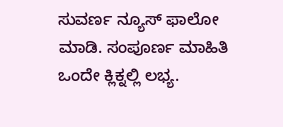ಸುವರ್ಣ ನ್ಯೂಸ್ ಫಾಲೋ ಮಾಡಿ. ಸಂಪೂರ್ಣ ಮಾಹಿತಿ ಒಂದೇ ಕ್ಲಿಕ್ನಲ್ಲಿ ಲಭ್ಯ.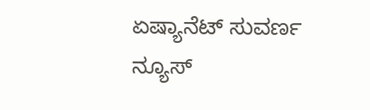ಏಷ್ಯಾನೆಟ್ ಸುವರ್ಣ ನ್ಯೂಸ್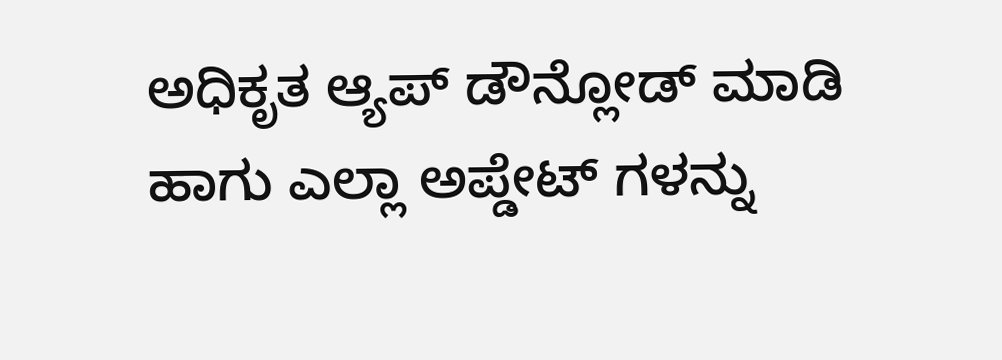ಅಧಿಕೃತ ಆ್ಯಪ್ ಡೌನ್ಲೋಡ್ ಮಾಡಿ ಹಾಗು ಎಲ್ಲಾ ಅಪ್ಡೇಟ್ ಗಳನ್ನು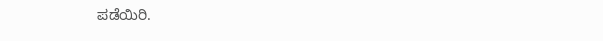ಪಡೆಯಿರಿ.